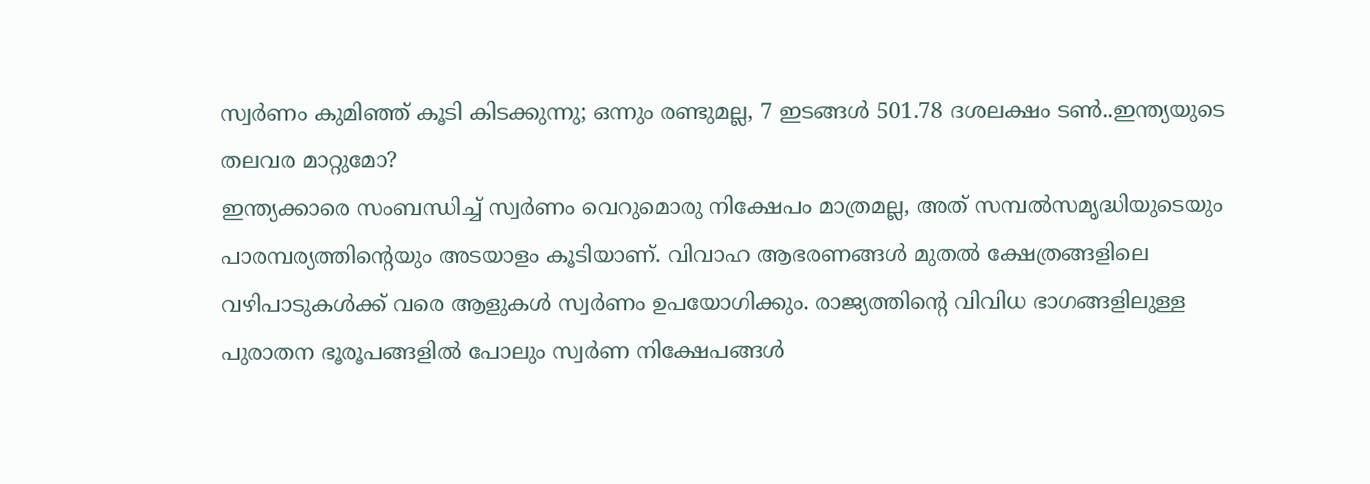സ്വർണം കുമിഞ്ഞ് കൂടി കിടക്കുന്നു; ഒന്നും രണ്ടുമല്ല, 7 ഇടങ്ങൾ 501.78 ദശലക്ഷം ടൺ..ഇന്ത്യയുടെ തലവര മാറ്റുമോ?
ഇന്ത്യക്കാരെ സംബന്ധിച്ച് സ്വർണം വെറുമൊരു നിക്ഷേപം മാത്രമല്ല, അത് സമ്പൽസമൃദ്ധിയുടെയും പാരമ്പര്യത്തിൻ്റെയും അടയാളം കൂടിയാണ്. വിവാഹ ആഭരണങ്ങൾ മുതൽ ക്ഷേത്രങ്ങളിലെ വഴിപാടുകൾക്ക് വരെ ആളുകൾ സ്വർണം ഉപയോഗിക്കും. രാജ്യത്തിൻ്റെ വിവിധ ഭാഗങ്ങളിലുള്ള പുരാതന ഭൂരൂപങ്ങളിൽ പോലും സ്വർണ നിക്ഷേപങ്ങൾ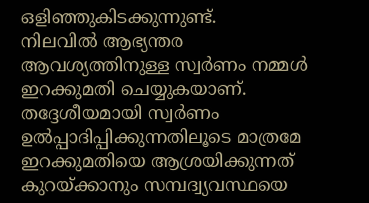ഒളിഞ്ഞുകിടക്കുന്നുണ്ട്.
നിലവിൽ ആഭ്യന്തര ആവശ്യത്തിനുള്ള സ്വർണം നമ്മൾ ഇറക്കുമതി ചെയ്യുകയാണ്. തദ്ദേശീയമായി സ്വർണം ഉൽപ്പാദിപ്പിക്കുന്നതിലൂടെ മാത്രമേ ഇറക്കുമതിയെ ആശ്രയിക്കുന്നത് കുറയ്ക്കാനും സമ്പദ്വ്യവസ്ഥയെ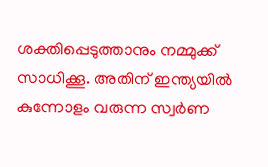ശക്തിപ്പെടുത്താനും നമ്മുക്ക് സാധിക്കൂ. അതിന് ഇന്ത്യയിൽ കുന്നോളം വരുന്ന സ്വർണ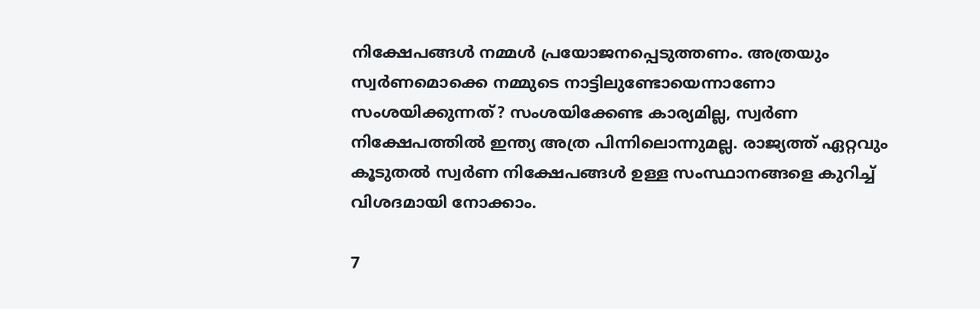നിക്ഷേപങ്ങൾ നമ്മൾ പ്രയോജനപ്പെടുത്തണം. അത്രയും സ്വർണമൊക്കെ നമ്മുടെ നാട്ടിലുണ്ടോയെന്നാണോ സംശയിക്കുന്നത്? സംശയിക്കേണ്ട കാര്യമില്ല, സ്വർണ നിക്ഷേപത്തിൽ ഇന്ത്യ അത്ര പിന്നിലൊന്നുമല്ല. രാജ്യത്ത് ഏറ്റവും കൂടുതൽ സ്വർണ നിക്ഷേപങ്ങൾ ഉള്ള സംസ്ഥാനങ്ങളെ കുറിച്ച് വിശദമായി നോക്കാം.

7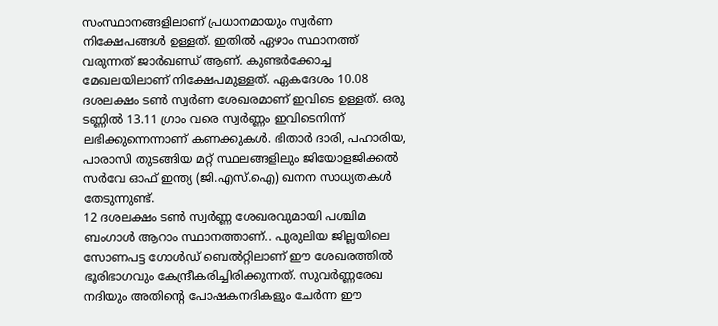സംസ്ഥാനങ്ങളിലാണ് പ്രധാനമായും സ്വർണ നിക്ഷേപങ്ങൾ ഉള്ളത്. ഇതിൽ ഏഴാം സ്ഥാനത്ത് വരുന്നത് ജാർഖണ്ഡ് ആണ്. കുണ്ടർക്കോച്ച മേഖലയിലാണ് നിക്ഷേപമുള്ളത്. ഏകദേശം 10.08 ദശലക്ഷം ടൺ സ്വർണ ശേഖരമാണ് ഇവിടെ ഉള്ളത്. ഒരു ടണ്ണിൽ 13.11 ഗ്രാം വരെ സ്വർണ്ണം ഇവിടെനിന്ന് ലഭിക്കുന്നെന്നാണ് കണക്കുകൾ. ഭിതാർ ദാരി, പഹാരിയ, പാരാസി തുടങ്ങിയ മറ്റ് സ്ഥലങ്ങളിലും ജിയോളജിക്കൽ സർവേ ഓഫ് ഇന്ത്യ (ജി.എസ്.ഐ) ഖനന സാധ്യതകൾ തേടുന്നുണ്ട്.
12 ദശലക്ഷം ടൺ സ്വർണ്ണ ശേഖരവുമായി പശ്ചിമ ബംഗാൾ ആറാം സ്ഥാനത്താണ്.. പുരുലിയ ജില്ലയിലെ സോണപട്ട ഗോൾഡ് ബെൽറ്റിലാണ് ഈ ശേഖരത്തിൽ ഭൂരിഭാഗവും കേന്ദ്രീകരിച്ചിരിക്കുന്നത്. സുവർണ്ണരേഖ നദിയും അതിൻ്റെ പോഷകനദികളും ചേർന്ന ഈ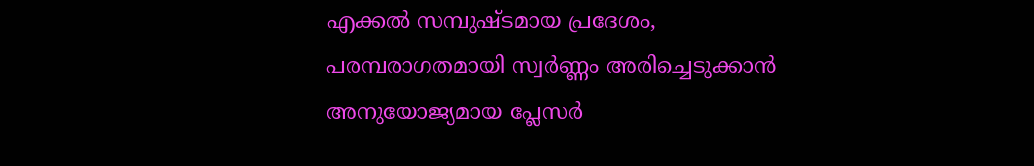എക്കൽ സമ്പുഷ്ടമായ പ്രദേശം, പരമ്പരാഗതമായി സ്വർണ്ണം അരിച്ചെടുക്കാൻ അനുയോജ്യമായ പ്ലേസർ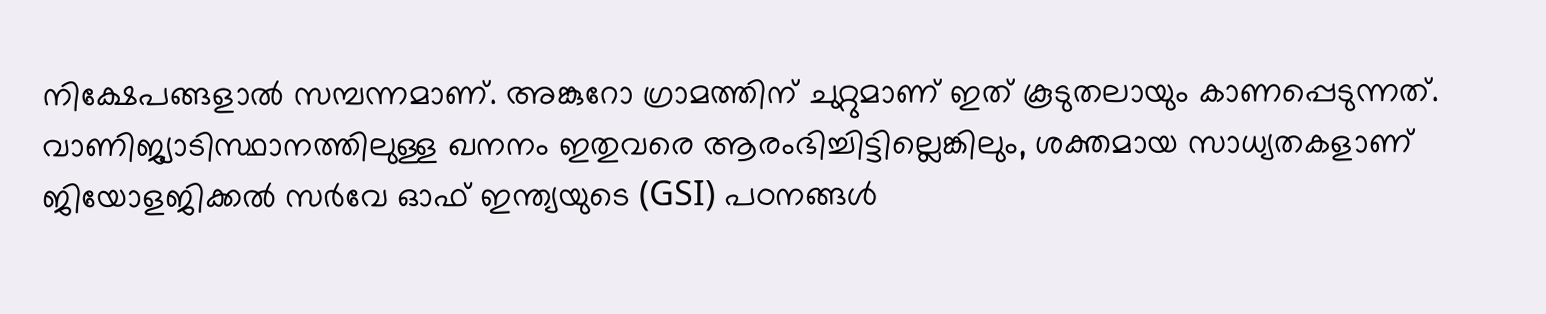നിക്ഷേപങ്ങളാൽ സമ്പന്നമാണ്. അങ്കുറോ ഗ്രാമത്തിന് ചുറ്റുമാണ് ഇത് കൂടുതലായും കാണപ്പെടുന്നത്. വാണിജ്യാടിസ്ഥാനത്തിലുള്ള ഖനനം ഇതുവരെ ആരംഭിച്ചിട്ടില്ലെങ്കിലും, ശക്തമായ സാധ്യതകളാണ് ജിയോളജിക്കൽ സർവേ ഓഫ് ഇന്ത്യയുടെ (GSI) പഠനങ്ങൾ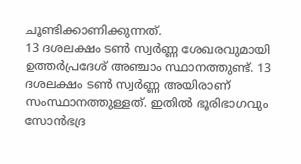ചൂണ്ടിക്കാണിക്കുന്നത്.
13 ദശലക്ഷം ടൺ സ്വർണ്ണ ശേഖരവുമായി ഉത്തർപ്രദേശ് അഞ്ചാം സ്ഥാനത്തുണ്ട്. 13 ദശലക്ഷം ടൺ സ്വർണ്ണ അയിരാണ് സംസ്ഥാനത്തുള്ളത്. ഇതിൽ ഭൂരിഭാഗവും സോൻഭദ്ര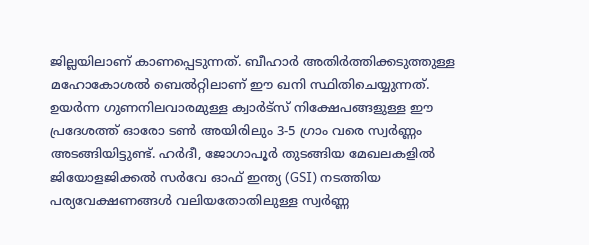ജില്ലയിലാണ് കാണപ്പെടുന്നത്. ബീഹാർ അതിർത്തിക്കടുത്തുള്ള മഹോകോശൽ ബെൽറ്റിലാണ് ഈ ഖനി സ്ഥിതിചെയ്യുന്നത്. ഉയർന്ന ഗുണനിലവാരമുള്ള ക്വാർട്സ് നിക്ഷേപങ്ങളുള്ള ഈ പ്രദേശത്ത് ഓരോ ടൺ അയിരിലും 3-5 ഗ്രാം വരെ സ്വർണ്ണം അടങ്ങിയിട്ടുണ്ട്. ഹർദീ, ജോഗാപൂർ തുടങ്ങിയ മേഖലകളിൽ ജിയോളജിക്കൽ സർവേ ഓഫ് ഇന്ത്യ (GSI) നടത്തിയ പര്യവേക്ഷണങ്ങൾ വലിയതോതിലുള്ള സ്വർണ്ണ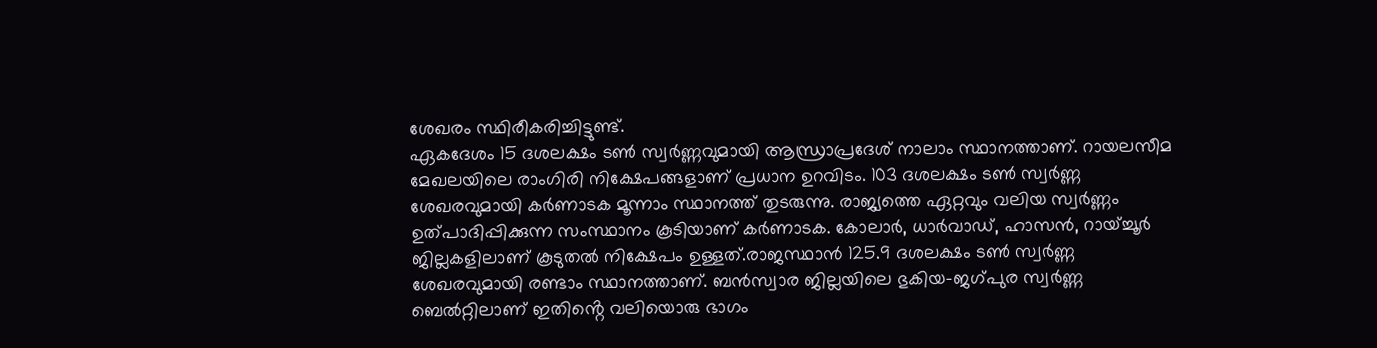ശേഖരം സ്ഥിരീകരിച്ചിട്ടുണ്ട്.
ഏകദേശം 15 ദശലക്ഷം ടൺ സ്വർണ്ണവുമായി ആന്ധ്രാപ്രദേശ് നാലാം സ്ഥാനത്താണ്. റായലസീമ മേഖലയിലെ രാംഗിരി നിക്ഷേപങ്ങളാണ് പ്രധാന ഉറവിടം. 103 ദശലക്ഷം ടൺ സ്വർണ്ണ ശേഖരവുമായി കർണാടക മൂന്നാം സ്ഥാനത്ത് തുടരുന്നു. രാജ്യത്തെ ഏറ്റവും വലിയ സ്വർണ്ണം ഉത്പാദിപ്പിക്കുന്ന സംസ്ഥാനം കൂടിയാണ് കർണാടക. കോലാർ, ധാർവാഡ്, ഹാസൻ, റായ്ച്ചൂർ ജില്ലകളിലാണ് കൂടുതൽ നിക്ഷേപം ഉള്ളത്.രാജസ്ഥാൻ 125.9 ദശലക്ഷം ടൺ സ്വർണ്ണ ശേഖരവുമായി രണ്ടാം സ്ഥാനത്താണ്. ബൻസ്വാര ജില്ലയിലെ ഭുകിയ-ജഗ്പുര സ്വർണ്ണ ബെൽറ്റിലാണ് ഇതിൻ്റെ വലിയൊരു ഭാഗം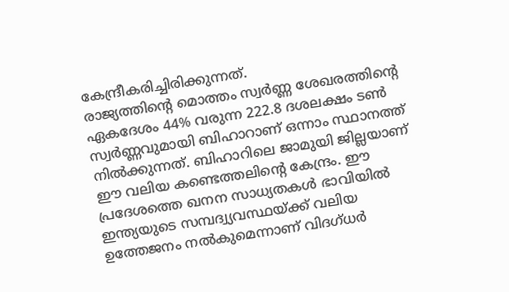കേന്ദ്രീകരിച്ചിരിക്കുന്നത്.
രാജ്യത്തിൻ്റെ മൊത്തം സ്വർണ്ണ ശേഖരത്തിൻ്റെ ഏകദേശം 44% വരുന്ന 222.8 ദശലക്ഷം ടൺ സ്വർണ്ണവുമായി ബിഹാറാണ് ഒന്നാം സ്ഥാനത്ത് നിൽക്കുന്നത്. ബിഹാറിലെ ജാമുയി ജില്ലയാണ് ഈ വലിയ കണ്ടെത്തലിൻ്റെ കേന്ദ്രം. ഈ പ്രദേശത്തെ ഖനന സാധ്യതകൾ ഭാവിയിൽ ഇന്ത്യയുടെ സമ്പദ്വ്യവസ്ഥയ്ക്ക് വലിയ ഉത്തേജനം നൽകുമെന്നാണ് വിദഗ്ധർ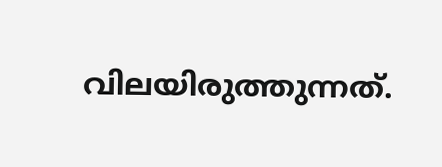വിലയിരുത്തുന്നത്.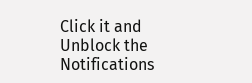Click it and Unblock the Notifications